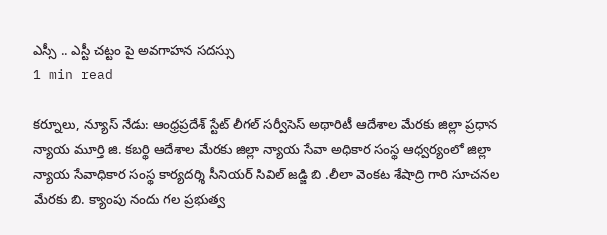ఎస్సీ .. ఎస్టీ చట్టం పై అవగాహన సదస్సు
1 min read

కర్నూలు, న్యూస్ నేడు: ఆంధ్రప్రదేశ్ స్టేట్ లీగల్ సర్వీసెస్ అథారిటీ ఆదేశాల మేరకు జిల్లా ప్రధాన న్యాయ మూర్తి జి. కబర్థి ఆదేశాల మేరకు జిల్లా న్యాయ సేవా అధికార సంస్థ ఆధ్వర్యంలో జిల్లా న్యాయ సేవాధికార సంస్థ కార్యదర్శి సీనియర్ సివిల్ జడ్జి బి .లీలా వెంకట శేషాద్రి గారి సూచనల మేరకు బి. క్యాంపు నందు గల ప్రభుత్వ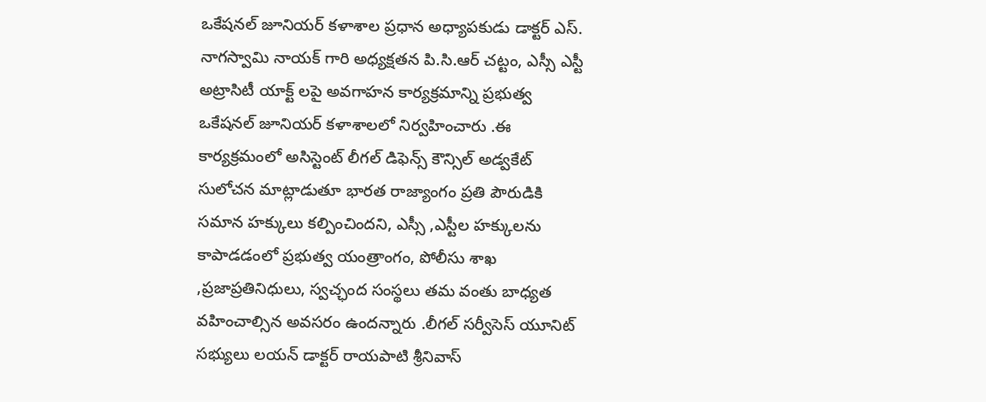ఒకేషనల్ జూనియర్ కళాశాల ప్రధాన అధ్యాపకుడు డాక్టర్ ఎస్. నాగస్వామి నాయక్ గారి అధ్యక్షతన పి.సి.ఆర్ చట్టం, ఎస్సీ ఎస్టీ అట్రాసిటీ యాక్ట్ లపై అవగాహన కార్యక్రమాన్ని ప్రభుత్వ ఒకేషనల్ జూనియర్ కళాశాలలో నిర్వహించారు .ఈ కార్యక్రమంలో అసిస్టెంట్ లీగల్ డిఫెన్స్ కౌన్సిల్ అడ్వకేట్ సులోచన మాట్లాడుతూ భారత రాజ్యాంగం ప్రతి పౌరుడికి సమాన హక్కులు కల్పించిందని, ఎస్సీ ,ఎస్టీల హక్కులను కాపాడడంలో ప్రభుత్వ యంత్రాంగం, పోలీసు శాఖ ,ప్రజాప్రతినిధులు, స్వచ్ఛంద సంస్థలు తమ వంతు బాధ్యత వహించాల్సిన అవసరం ఉందన్నారు .లీగల్ సర్వీసెస్ యూనిట్ సభ్యులు లయన్ డాక్టర్ రాయపాటి శ్రీనివాస్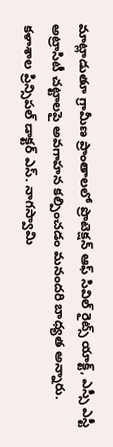మాట్లాడుతూ గ్రామీణ ప్రాంతాలలో ప్రొటెక్షన్ ఆఫ్ సివిల్ రైట్స్ యాక్ట్, ఎస్సీ ఎస్టీ అట్రాసిటీ చట్టాలపై అవగాహన కల్పించడం మనందరి బాధ్యత అన్నారు. కళాశాల ప్రిన్సిపల్ డాక్టర్ ఎస్. నాగస్వామి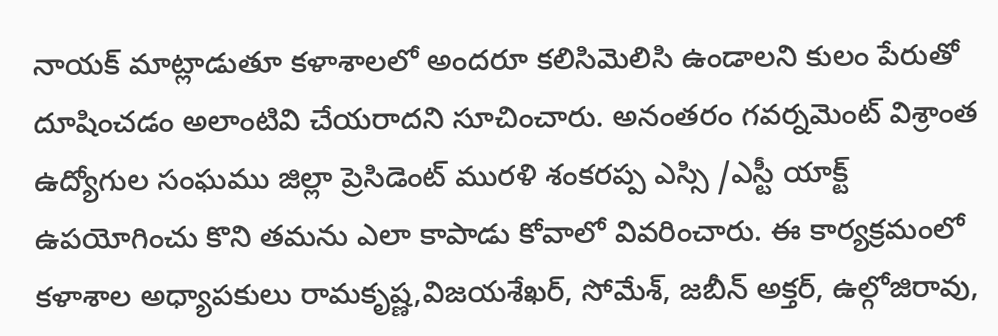నాయక్ మాట్లాడుతూ కళాశాలలో అందరూ కలిసిమెలిసి ఉండాలని కులం పేరుతో దూషించడం అలాంటివి చేయరాదని సూచించారు. అనంతరం గవర్నమెంట్ విశ్రాంత ఉద్యోగుల సంఘము జిల్లా ప్రెసిడెంట్ మురళి శంకరప్ప ఎస్సి /ఎస్టీ యాక్ట్ ఉపయోగించు కొని తమను ఎలా కాపాడు కోవాలో వివరించారు. ఈ కార్యక్రమంలో కళాశాల అధ్యాపకులు రామకృష్ణ,విజయశేఖర్, సోమేశ్, జబీన్ అక్తర్, ఉల్గోజిరావు,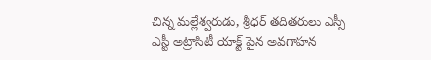చిన్న మల్లేశ్వరుడు, శ్రీధర్ తదితరులు ఎస్సీ ఎస్టీ అట్రాసిటీ యాక్ట్ పైన అవగాహన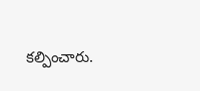కల్పించారు.